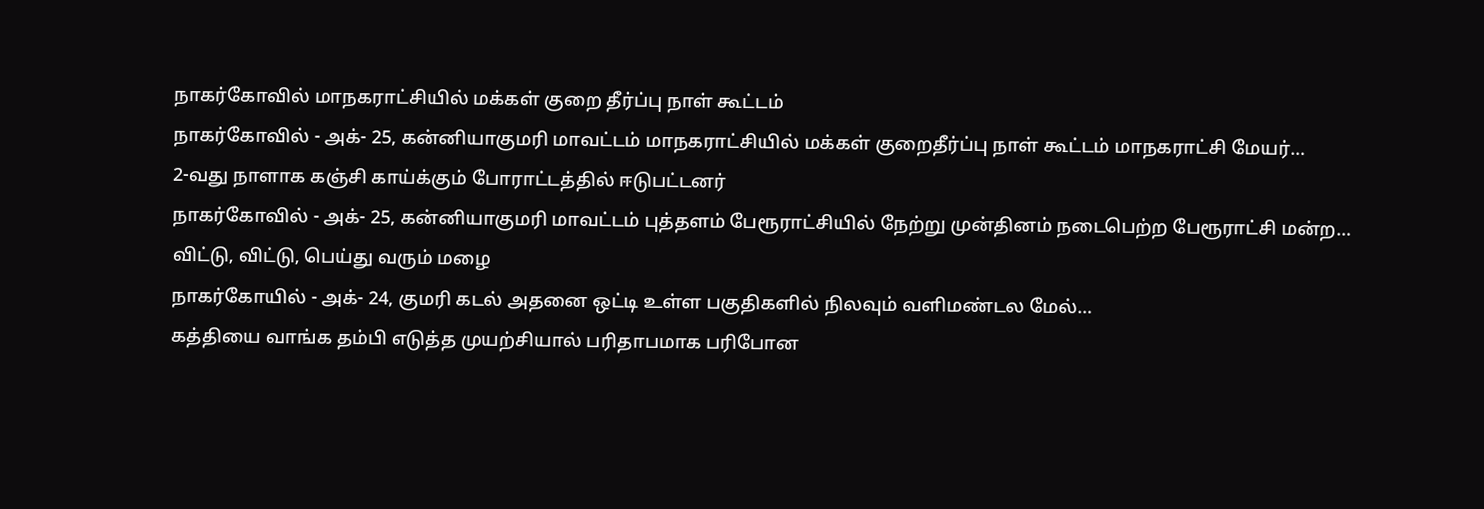நாகர்கோவில் மாநகராட்சியில் மக்கள் குறை தீர்ப்பு நாள் கூட்டம்
நாகர்கோவில் - அக்- 25, கன்னியாகுமரி மாவட்டம் மாநகராட்சியில் மக்கள் குறைதீர்ப்பு நாள் கூட்டம் மாநகராட்சி மேயர்…
2-வது நாளாக கஞ்சி காய்க்கும் போராட்டத்தில் ஈடுபட்டனர்
நாகர்கோவில் - அக்- 25, கன்னியாகுமரி மாவட்டம் புத்தளம் பேரூராட்சியில் நேற்று முன்தினம் நடைபெற்ற பேரூராட்சி மன்ற…
விட்டு, விட்டு, பெய்து வரும் மழை
நாகர்கோயில் - அக்- 24, குமரி கடல் அதனை ஒட்டி உள்ள பகுதிகளில் நிலவும் வளிமண்டல மேல்…
கத்தியை வாங்க தம்பி எடுத்த முயற்சியால் பரிதாபமாக பரிபோன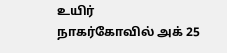உயிர்
நாகர்கோவில் அக் 25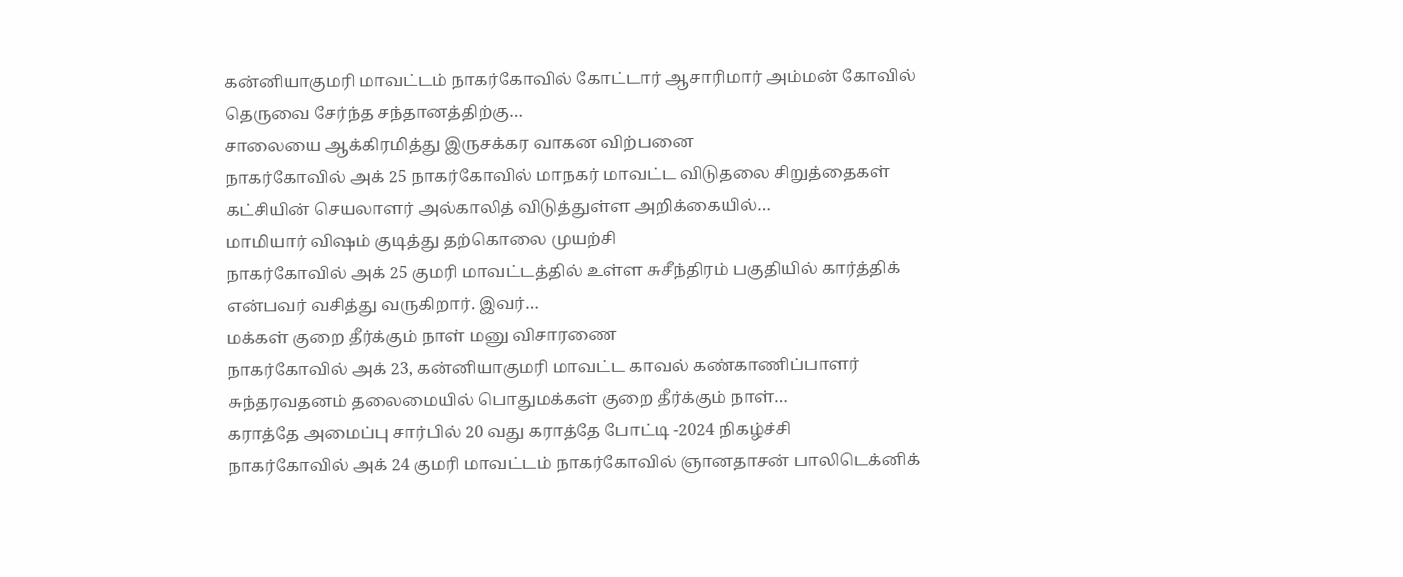கன்னியாகுமரி மாவட்டம் நாகர்கோவில் கோட்டார் ஆசாரிமார் அம்மன் கோவில் தெருவை சேர்ந்த சந்தானத்திற்கு…
சாலையை ஆக்கிரமித்து இருசக்கர வாகன விற்பனை
நாகர்கோவில் அக் 25 நாகர்கோவில் மாநகர் மாவட்ட விடுதலை சிறுத்தைகள் கட்சியின் செயலாளர் அல்காலித் விடுத்துள்ள அறிக்கையில்…
மாமியார் விஷம் குடித்து தற்கொலை முயற்சி
நாகர்கோவில் அக் 25 குமரி மாவட்டத்தில் உள்ள சுசீந்திரம் பகுதியில் கார்த்திக் என்பவர் வசித்து வருகிறார். இவர்…
மக்கள் குறை தீர்க்கும் நாள் மனு விசாரணை
நாகர்கோவில் அக் 23, கன்னியாகுமரி மாவட்ட காவல் கண்காணிப்பாளர் சுந்தரவதனம் தலைமையில் பொதுமக்கள் குறை தீர்க்கும் நாள்…
கராத்தே அமைப்பு சார்பில் 20 வது கராத்தே போட்டி -2024 நிகழ்ச்சி
நாகர்கோவில் அக் 24 குமரி மாவட்டம் நாகர்கோவில் ஞானதாசன் பாலிடெக்னிக்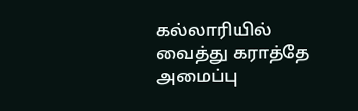கல்லாரியில் வைத்து கராத்தே அமைப்பு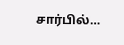சார்பில்…